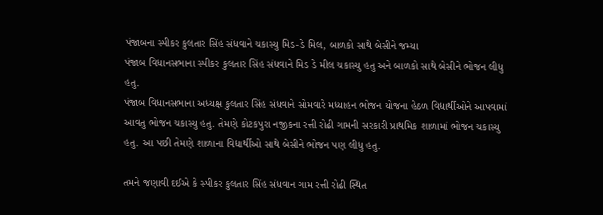પંજાબના સ્પીકર કુલતાર સિંહ સંધવાને ચકાસ્યુ મિડ-ડે મિલ, બાળકો સાથે બેસીને જમ્યા
પંજાબ વિધાનસભાના સ્પીકર કુલતાર સિંહ સંધવાને મિડ ડે મીલ ચકાસ્યુ હતુ અને બાળકો સાથે બેસીને ભોજન લીધુ હતુ.
પંજાબ વિધાનસભાના અધ્યક્ષ કુલતાર સિંહ સંધવાને સોમવારે મધ્યાહન ભોજન યોજના હેઠળ વિદ્યાર્થીઓને આપવામાં આવતુ ભોજન ચકાસ્યુ હતુ. તેમણે કોટકપુરા નજીકના રત્તી રોઢી ગામની સરકારી પ્રાથમિક શાળામાં ભોજન ચકાસ્યુ હતુ. આ પછી તેમણે શાળાના વિદ્યાર્થીઓ સાથે બેસીને ભોજન પણ લીધુ હતુ.

તમને જણાવી દઈએ કે સ્પીકર કુલતાર સિંહ સંધવાન ગામ રત્તી રોઢી સ્થિત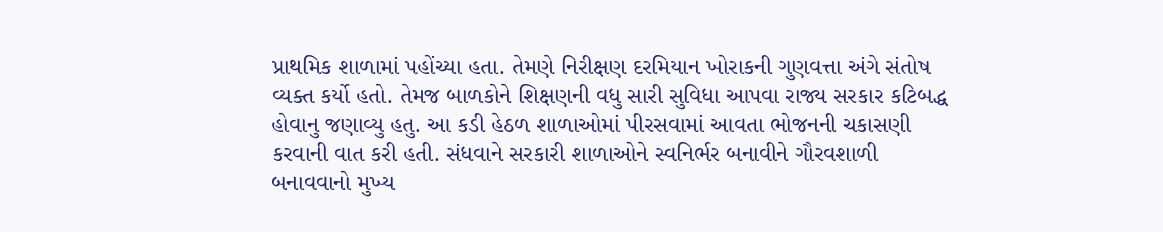પ્રાથમિક શાળામાં પહોંચ્યા હતા. તેમણે નિરીક્ષણ દરમિયાન ખોરાકની ગુણવત્તા અંગે સંતોષ વ્યક્ત કર્યો હતો. તેમજ બાળકોને શિક્ષણની વધુ સારી સુવિધા આપવા રાજ્ય સરકાર કટિબદ્ધ હોવાનુ જણાવ્યુ હતુ. આ કડી હેઠળ શાળાઓમાં પીરસવામાં આવતા ભોજનની ચકાસણી કરવાની વાત કરી હતી. સંધવાને સરકારી શાળાઓને સ્વનિર્ભર બનાવીને ગૌરવશાળી બનાવવાનો મુખ્ય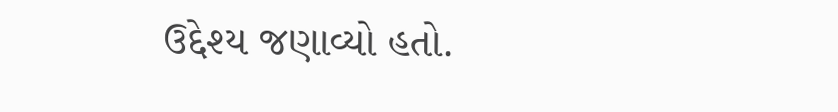ઉદ્દેશ્ય જણાવ્યો હતો.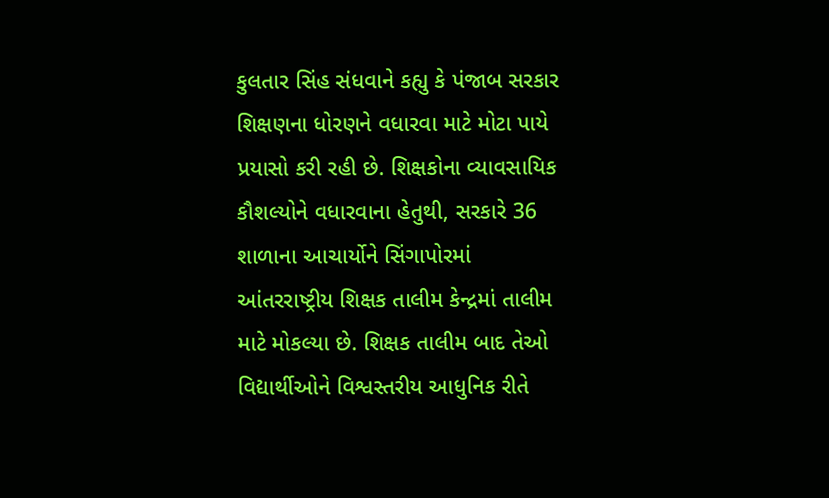કુલતાર સિંહ સંધવાને કહ્યુ કે પંજાબ સરકાર શિક્ષણના ધોરણને વધારવા માટે મોટા પાયે પ્રયાસો કરી રહી છે. શિક્ષકોના વ્યાવસાયિક કૌશલ્યોને વધારવાના હેતુથી, સરકારે 36 શાળાના આચાર્યોને સિંગાપોરમાં આંતરરાષ્ટ્રીય શિક્ષક તાલીમ કેન્દ્રમાં તાલીમ માટે મોકલ્યા છે. શિક્ષક તાલીમ બાદ તેઓ વિદ્યાર્થીઓને વિશ્વસ્તરીય આધુનિક રીતે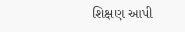શિક્ષણ આપી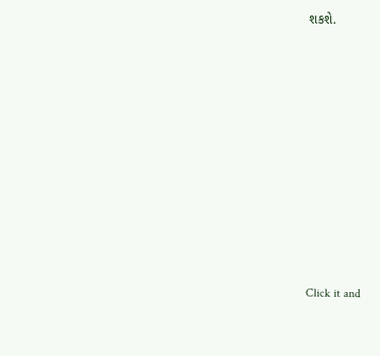શકશે.












Click it and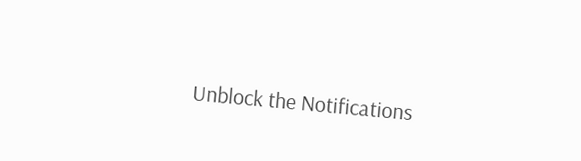Unblock the Notifications